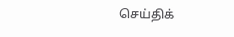செய்திக்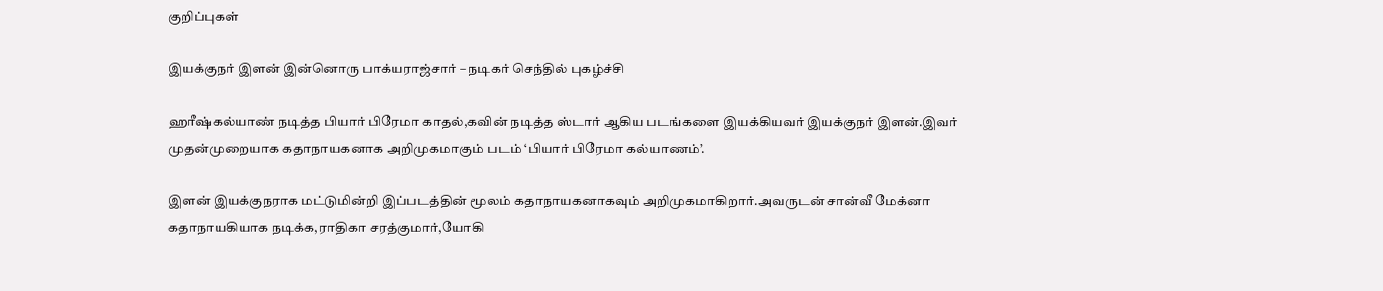குறிப்புகள்

இயக்குநர் இளன் இன்னொரு பாக்யராஜ்சார் – நடிகர் செந்தில் புகழ்ச்சி

ஹரீஷ்கல்யாண் நடித்த பியார் பிரேமா காதல்,கவின் நடித்த ஸ்டார் ஆகிய படங்களை இயக்கியவர் இயக்குநர் இளன்.இவர் முதன்முறையாக கதாநாயகனாக அறிமுகமாகும் படம் ‘பியார் பிரேமா கல்யாணம்’.

இளன் இயக்குநராக மட்டுமின்றி இப்படத்தின் மூலம் கதாநாயகனாகவும் அறிமுகமாகிறார்.அவருடன் சான்வீ மேக்னா கதாநாயகியாக நடிக்க,ராதிகா சரத்குமார்,யோகி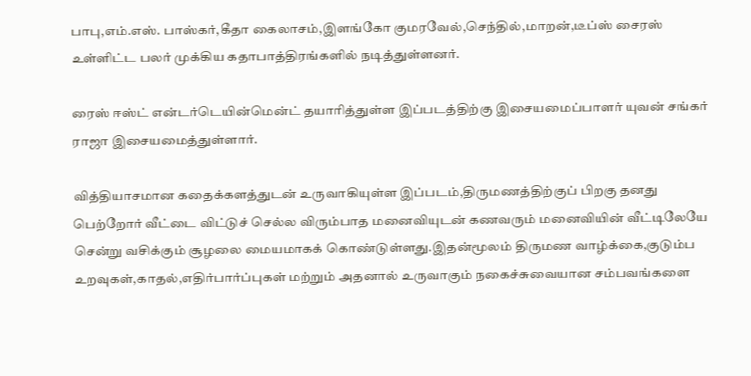பாபு,எம்.எஸ். பாஸ்கர்,கீதா கைலாசம்,இளங்கோ குமரவேல்,செந்தில்,மாறன்,டீப்ஸ் சைரஸ் உள்ளிட்ட பலர் முக்கிய கதாபாத்திரங்களில் நடித்துள்ளனர்.

ரைஸ் ஈஸ்ட் என்டர்டெயின்மென்ட் தயாரித்துள்ள இப்படத்திற்கு இசையமைப்பாளர் யுவன் சங்கர் ராஜா இசையமைத்துள்ளார்.

வித்தியாசமான கதைக்களத்துடன் உருவாகியுள்ள இப்படம்,திருமணத்திற்குப் பிறகு தனது பெற்றோர் வீட்டை விட்டுச் செல்ல விரும்பாத மனைவியுடன் கணவரும் மனைவியின் வீட்டிலேயே சென்று வசிக்கும் சூழலை மையமாகக் கொண்டுள்ளது.இதன்மூலம் திருமண வாழ்க்கை,குடும்ப உறவுகள்,காதல்,எதிர்பார்ப்புகள் மற்றும் அதனால் உருவாகும் நகைச்சுவையான சம்பவங்களை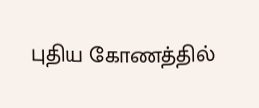புதிய கோணத்தில்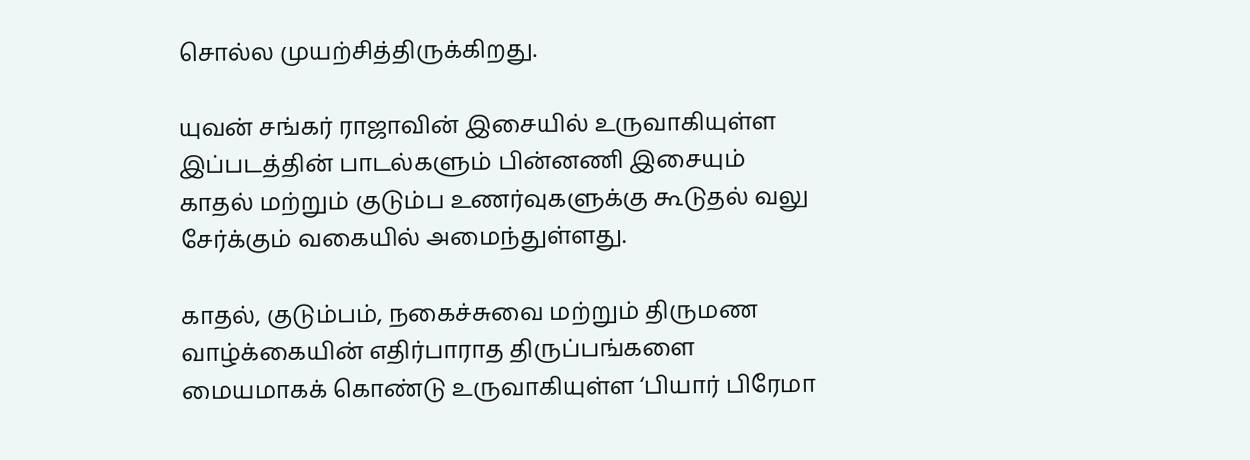சொல்ல முயற்சித்திருக்கிறது.

யுவன் சங்கர் ராஜாவின் இசையில் உருவாகியுள்ள இப்படத்தின் பாடல்களும் பின்னணி இசையும் காதல் மற்றும் குடும்ப உணர்வுகளுக்கு கூடுதல் வலு சேர்க்கும் வகையில் அமைந்துள்ளது.

காதல், குடும்பம், நகைச்சுவை மற்றும் திருமண வாழ்க்கையின் எதிர்பாராத திருப்பங்களை மையமாகக் கொண்டு உருவாகியுள்ள ‘பியார் பிரேமா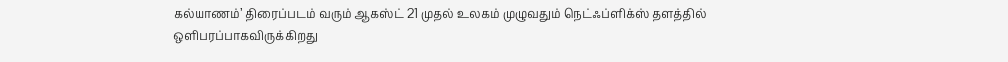கல்யாணம்’ திரைப்படம் வரும் ஆகஸ்ட் 21 முதல் உலகம் முழுவதும் நெட்ஃப்ளிக்ஸ் தளத்தில் ஒளிபரப்பாகவிருக்கிறது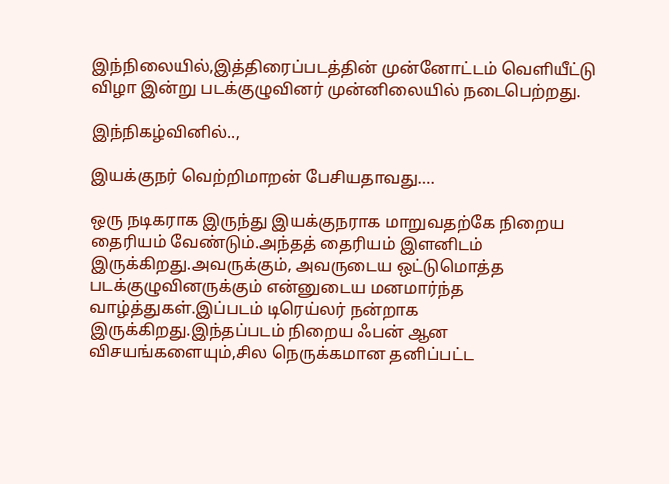இந்நிலையில்,இத்திரைப்படத்தின் முன்னோட்டம் வெளியீட்டு விழா இன்று படக்குழுவினர் முன்னிலையில் நடைபெற்றது.

இந்நிகழ்வினில்..,

இயக்குநர் வெற்றிமாறன் பேசியதாவது….

ஒரு நடிகராக இருந்து இயக்குநராக மாறுவதற்கே நிறைய தைரியம் வேண்டும்.அந்தத் தைரியம் இளனிடம் இருக்கிறது.அவருக்கும், அவருடைய ஒட்டுமொத்த படக்குழுவினருக்கும் என்னுடைய மனமார்ந்த வாழ்த்துகள்.இப்படம் டிரெய்லர் நன்றாக இருக்கிறது.இந்தப்படம் நிறைய ஃபன் ஆன விசயங்களையும்,சில நெருக்கமான தனிப்பட்ட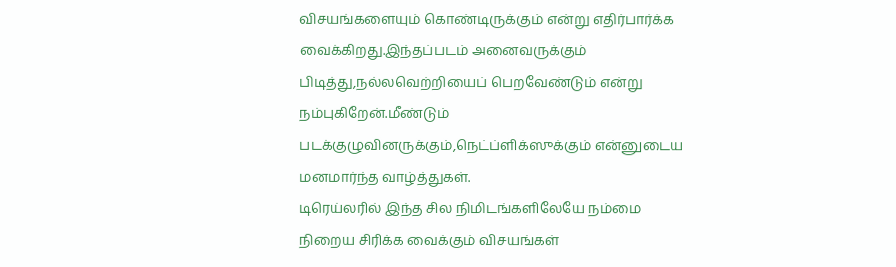விசயங்களையும் கொண்டிருக்கும் என்று எதிர்பார்க்க வைக்கிறது.இந்தப்படம் அனைவருக்கும் பிடித்து,நல்லவெற்றியைப் பெறவேண்டும் என்று நம்புகிறேன்.மீண்டும் படக்குழுவினருக்கும்,நெட்ப்ளிக்ஸுக்கும் என்னுடைய மனமார்ந்த வாழ்த்துகள்.
டிரெய்லரில் இந்த சில நிமிடங்களிலேயே நம்மை நிறைய சிரிக்க வைக்கும் விசயங்கள்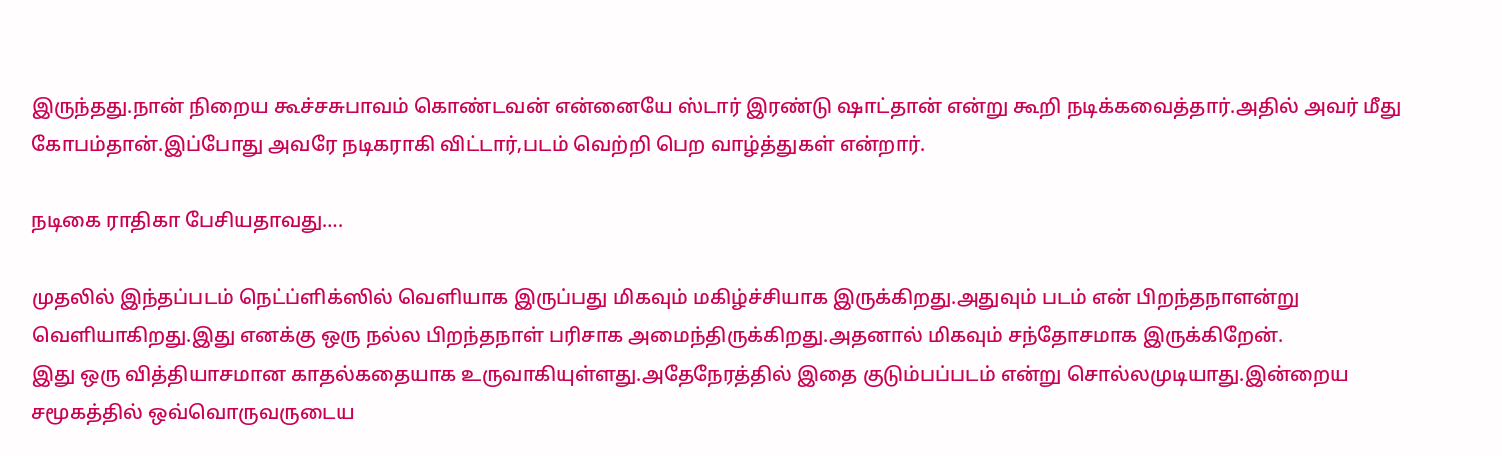இருந்தது.நான் நிறைய கூச்சசுபாவம் கொண்டவன் என்னையே ஸ்டார் இரண்டு ஷாட்தான் என்று கூறி நடிக்கவைத்தார்.அதில் அவர் மீது கோபம்தான்.இப்போது அவரே நடிகராகி விட்டார்,படம் வெற்றி பெற வாழ்த்துகள் என்றார்.

நடிகை ராதிகா பேசியதாவது….

முதலில் இந்தப்படம் நெட்ப்ளிக்ஸில் வெளியாக இருப்பது மிகவும் மகிழ்ச்சியாக இருக்கிறது.அதுவும் படம் என் பிறந்தநாளன்று வெளியாகிறது.இது எனக்கு ஒரு நல்ல பிறந்தநாள் பரிசாக அமைந்திருக்கிறது.அதனால் மிகவும் சந்தோசமாக இருக்கிறேன்.
இது ஒரு வித்தியாசமான காதல்கதையாக உருவாகியுள்ளது.அதேநேரத்தில் இதை குடும்பப்படம் என்று சொல்லமுடியாது.இன்றைய சமூகத்தில் ஒவ்வொருவருடைய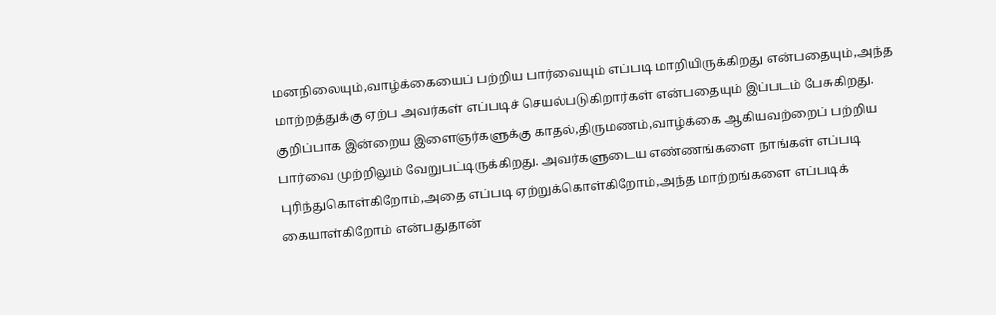மனநிலையும்,வாழ்க்கையைப் பற்றிய பார்வையும் எப்படி மாறியிருக்கிறது என்பதையும்,அந்த மாற்றத்துக்கு ஏற்ப அவர்கள் எப்படிச் செயல்படுகிறார்கள் என்பதையும் இப்படம் பேசுகிறது.
குறிப்பாக இன்றைய இளைஞர்களுக்கு காதல்,திருமணம்,வாழ்க்கை ஆகியவற்றைப் பற்றிய பார்வை முற்றிலும் வேறுபட்டிருக்கிறது. அவர்களுடைய எண்ணங்களை நாங்கள் எப்படி புரிந்துகொள்கிறோம்,அதை எப்படி ஏற்றுக்கொள்கிறோம்,அந்த மாற்றங்களை எப்படிக் கையாள்கிறோம் என்பதுதான்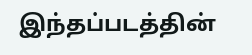இந்தப்படத்தின்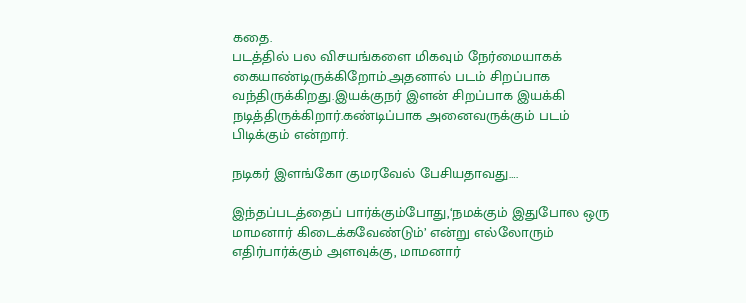கதை.
படத்தில் பல விசயங்களை மிகவும் நேர்மையாகக் கையாண்டிருக்கிறோம்.அதனால் படம் சிறப்பாக வந்திருக்கிறது.இயக்குநர் இளன் சிறப்பாக இயக்கி நடித்திருக்கிறார்.கண்டிப்பாக அனைவருக்கும் படம் பிடிக்கும் என்றார்.

நடிகர் இளங்கோ குமரவேல் பேசியதாவது….

இந்தப்படத்தைப் பார்க்கும்போது,‘நமக்கும் இதுபோல ஒரு மாமனார் கிடைக்கவேண்டும்’ என்று எல்லோரும் எதிர்பார்க்கும் அளவுக்கு, மாமனார்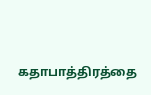கதாபாத்திரத்தை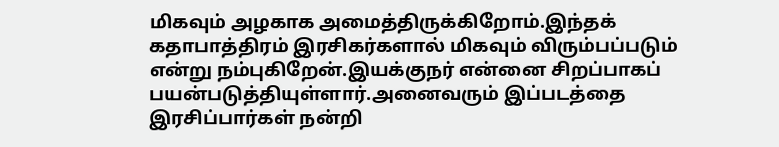மிகவும் அழகாக அமைத்திருக்கிறோம்.இந்தக் கதாபாத்திரம் இரசிகர்களால் மிகவும் விரும்பப்படும் என்று நம்புகிறேன்.இயக்குநர் என்னை சிறப்பாகப் பயன்படுத்தியுள்ளார்.அனைவரும் இப்படத்தை இரசிப்பார்கள் நன்றி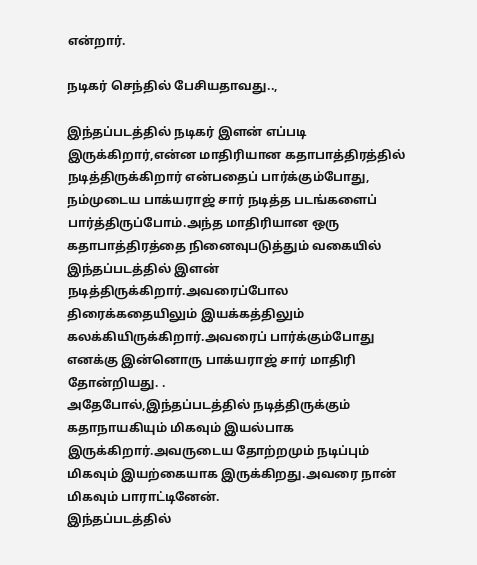என்றார்.

நடிகர் செந்தில் பேசியதாவது..,

இந்தப்படத்தில் நடிகர் இளன் எப்படி இருக்கிறார்,என்ன மாதிரியான கதாபாத்திரத்தில் நடித்திருக்கிறார் என்பதைப் பார்க்கும்போது, நம்முடைய பாக்யராஜ் சார் நடித்த படங்களைப் பார்த்திருப்போம்.அந்த மாதிரியான ஒரு கதாபாத்திரத்தை நினைவுபடுத்தும் வகையில் இந்தப்படத்தில் இளன் நடித்திருக்கிறார்.அவரைப்போல திரைக்கதையிலும் இயக்கத்திலும் கலக்கியிருக்கிறார்.அவரைப் பார்க்கும்போது எனக்கு இன்னொரு பாக்யராஜ் சார் மாதிரி தோன்றியது. .
அதேபோல்,இந்தப்படத்தில் நடித்திருக்கும் கதாநாயகியும் மிகவும் இயல்பாக இருக்கிறார்.அவருடைய தோற்றமும் நடிப்பும் மிகவும் இயற்கையாக இருக்கிறது.அவரை நான் மிகவும் பாராட்டினேன்.
இந்தப்படத்தில்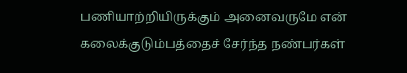பணியாற்றியிருக்கும் அனைவருமே என் கலைக்குடும்பத்தைச் சேர்ந்த நண்பர்கள்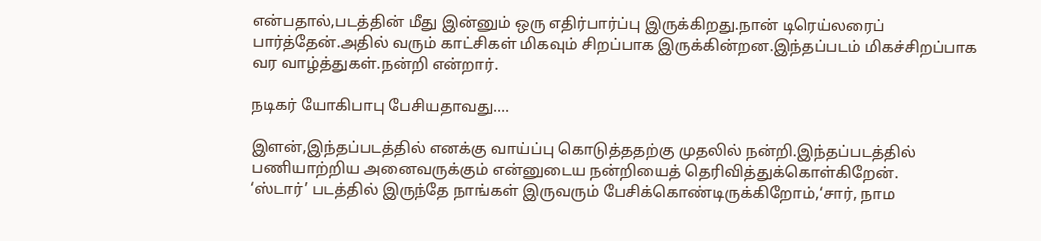என்பதால்,படத்தின் மீது இன்னும் ஒரு எதிர்பார்ப்பு இருக்கிறது.நான் டிரெய்லரைப் பார்த்தேன்.அதில் வரும் காட்சிகள் மிகவும் சிறப்பாக இருக்கின்றன.இந்தப்படம் மிகச்சிறப்பாக வர வாழ்த்துகள்.நன்றி என்றார்.

நடிகர் யோகிபாபு பேசியதாவது….

இளன்,இந்தப்படத்தில் எனக்கு வாய்ப்பு கொடுத்ததற்கு முதலில் நன்றி.இந்தப்படத்தில் பணியாற்றிய அனைவருக்கும் என்னுடைய நன்றியைத் தெரிவித்துக்கொள்கிறேன்.
‘ஸ்டார்’ படத்தில் இருந்தே நாங்கள் இருவரும் பேசிக்கொண்டிருக்கிறோம்,‘சார், நாம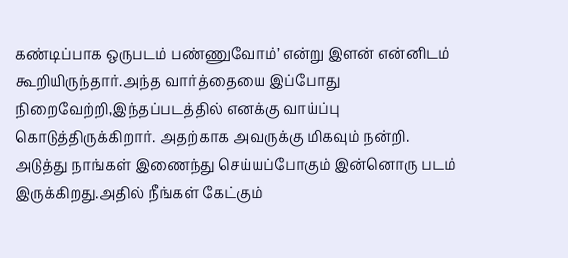கண்டிப்பாக ஒருபடம் பண்ணுவோம்’ என்று இளன் என்னிடம் கூறியிருந்தார்.அந்த வார்த்தையை இப்போது நிறைவேற்றி,இந்தப்படத்தில் எனக்கு வாய்ப்பு கொடுத்திருக்கிறார். அதற்காக அவருக்கு மிகவும் நன்றி.
அடுத்து நாங்கள் இணைந்து செய்யப்போகும் இன்னொரு படம் இருக்கிறது.அதில் நீங்கள் கேட்கும்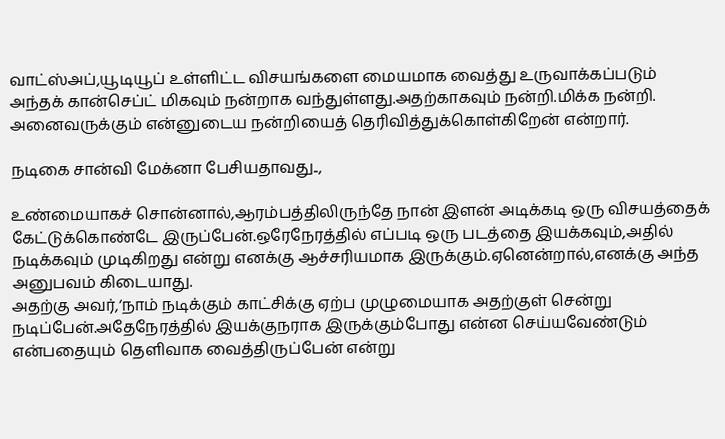வாட்ஸ்அப்,யூடியூப் உள்ளிட்ட விசயங்களை மையமாக வைத்து உருவாக்கப்படும் அந்தக் கான்செப்ட் மிகவும் நன்றாக வந்துள்ளது.அதற்காகவும் நன்றி.மிக்க நன்றி. அனைவருக்கும் என்னுடைய நன்றியைத் தெரிவித்துக்கொள்கிறேன் என்றார்.

நடிகை சான்வி மேக்னா பேசியதாவது..,

உண்மையாகச் சொன்னால்,ஆரம்பத்திலிருந்தே நான் இளன் அடிக்கடி ஒரு விசயத்தைக் கேட்டுக்கொண்டே இருப்பேன்.ஒரேநேரத்தில் எப்படி ஒரு படத்தை இயக்கவும்,அதில் நடிக்கவும் முடிகிறது என்று எனக்கு ஆச்சரியமாக இருக்கும்.ஏனென்றால்,எனக்கு அந்த அனுபவம் கிடையாது.
அதற்கு அவர்,‘நாம் நடிக்கும் காட்சிக்கு ஏற்ப முழுமையாக அதற்குள் சென்று நடிப்பேன்.அதேநேரத்தில் இயக்குநராக இருக்கும்போது என்ன செய்யவேண்டும் என்பதையும் தெளிவாக வைத்திருப்பேன் என்று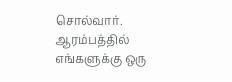சொல்வார்.
ஆரம்பத்தில் எங்களுக்கு ஒரு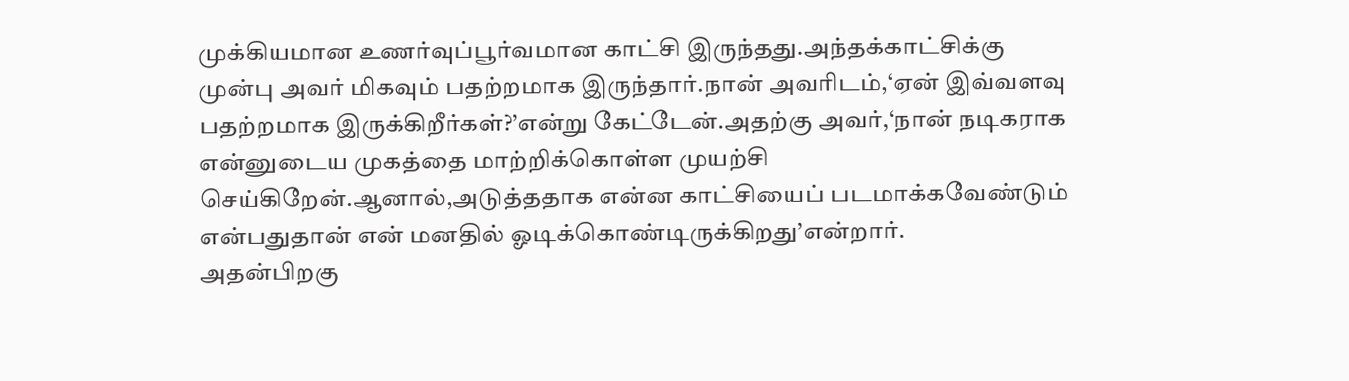முக்கியமான உணர்வுப்பூர்வமான காட்சி இருந்தது.அந்தக்காட்சிக்கு முன்பு அவர் மிகவும் பதற்றமாக இருந்தார்.நான் அவரிடம்,‘ஏன் இவ்வளவு பதற்றமாக இருக்கிறீர்கள்?’என்று கேட்டேன்.அதற்கு அவர்,‘நான் நடிகராக என்னுடைய முகத்தை மாற்றிக்கொள்ள முயற்சி செய்கிறேன்.ஆனால்,அடுத்ததாக என்ன காட்சியைப் படமாக்கவேண்டும் என்பதுதான் என் மனதில் ஓடிக்கொண்டிருக்கிறது’என்றார்.
அதன்பிறகு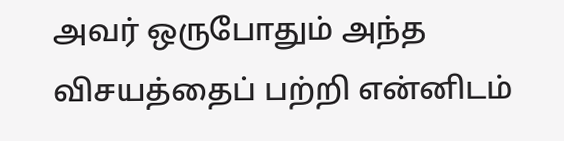அவர் ஒருபோதும் அந்த விசயத்தைப் பற்றி என்னிடம்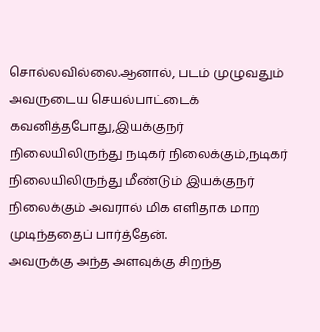சொல்லவில்லை.ஆனால், படம் முழுவதும் அவருடைய செயல்பாட்டைக் கவனித்தபோது,இயக்குநர் நிலையிலிருந்து நடிகர் நிலைக்கும்,நடிகர் நிலையிலிருந்து மீண்டும் இயக்குநர் நிலைக்கும் அவரால் மிக எளிதாக மாற முடிந்ததைப் பார்த்தேன்.
அவருக்கு அந்த அளவுக்கு சிறந்த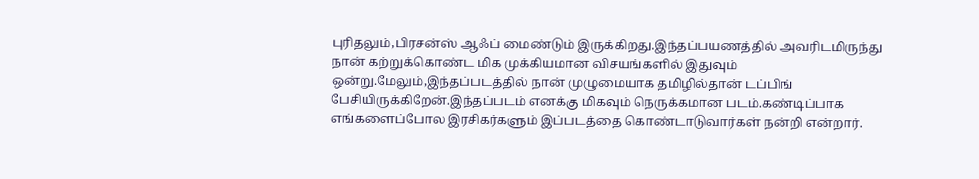புரிதலும்,பிரசன்ஸ் ஆஃப் மைண்டும் இருக்கிறது.இந்தப்பயணத்தில் அவரிடமிருந்து நான் கற்றுக்கொண்ட மிக முக்கியமான விசயங்களில் இதுவும் ஒன்று.மேலும்,இந்தப்படத்தில் நான் முழுமையாக தமிழில்தான் டப்பிங் பேசியிருக்கிறேன்.இந்தப்படம் எனக்கு மிகவும் நெருக்கமான படம்.கண்டிப்பாக எங்களைப்போல இரசிகர்களும் இப்படத்தை கொண்டாடுவார்கள் நன்றி என்றார்.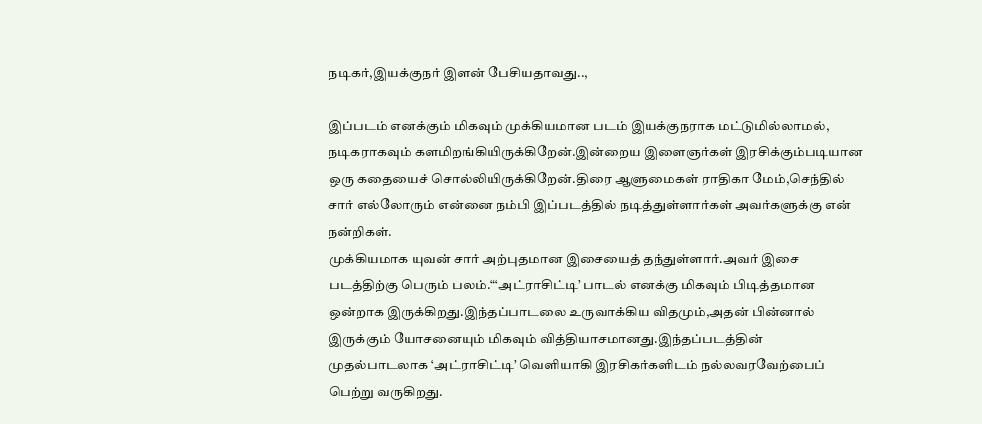நடிகர்,இயக்குநர் இளன் பேசியதாவது..,

இப்படம் எனக்கும் மிகவும் முக்கியமான படம் இயக்குநராக மட்டுமில்லாமல், நடிகராகவும் களமிறங்கியிருக்கிறேன்.இன்றைய இளைஞர்கள் இரசிக்கும்படியான ஒரு கதையைச் சொல்லியிருக்கிறேன்.திரை ஆளுமைகள் ராதிகா மேம்,செந்தில் சார் எல்லோரும் என்னை நம்பி இப்படத்தில் நடித்துள்ளார்கள் அவர்களுக்கு என் நன்றிகள்.
முக்கியமாக யுவன் சார் அற்புதமான இசையைத் தந்துள்ளார்.அவர் இசை படத்திற்கு பெரும் பலம்.“‘அட்ராசிட்டி’ பாடல் எனக்கு மிகவும் பிடித்தமான ஒன்றாக இருக்கிறது.இந்தப்பாடலை உருவாக்கிய விதமும்,அதன் பின்னால் இருக்கும் யோசனையும் மிகவும் வித்தியாசமானது.இந்தப்படத்தின் முதல்பாடலாக ‘அட்ராசிட்டி’ வெளியாகி இரசிகர்களிடம் நல்லவரவேற்பைப் பெற்று வருகிறது.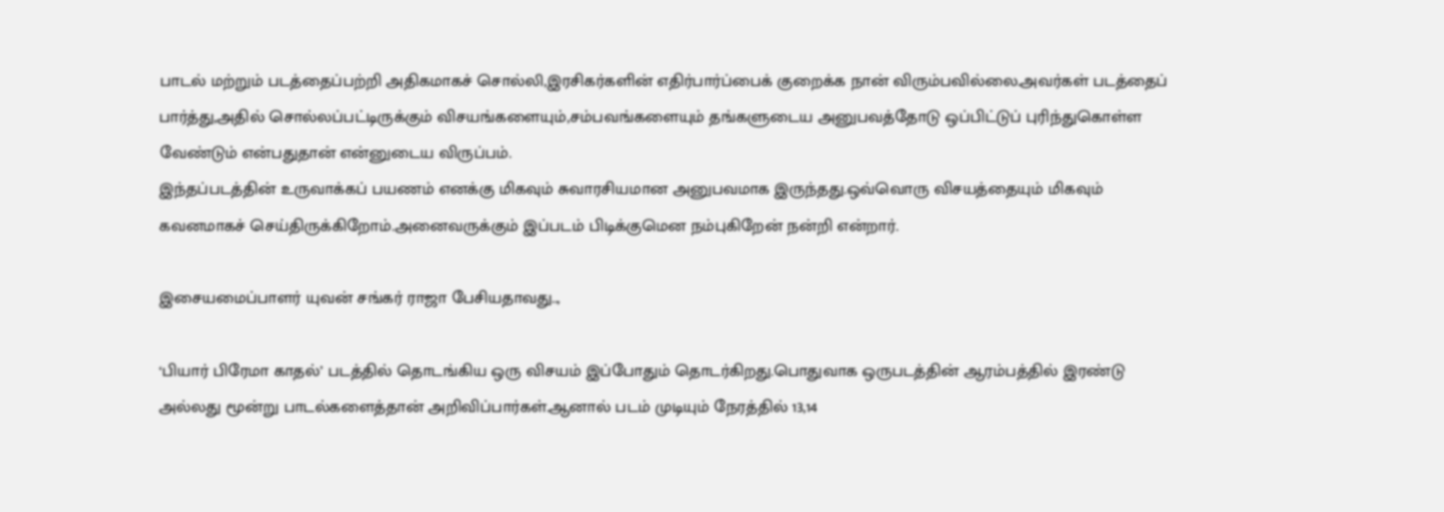பாடல் மற்றும் படத்தைப்பற்றி அதிகமாகச் சொல்லி,இரசிகர்களின் எதிர்பார்ப்பைக் குறைக்க நான் விரும்பவில்லை.அவர்கள் படத்தைப் பார்த்து,அதில் சொல்லப்பட்டிருக்கும் விசயங்களையும்,சம்பவங்களையும் தங்களுடைய அனுபவத்தோடு ஒப்பிட்டுப் புரிந்துகொள்ள வேண்டும் என்பதுதான் என்னுடைய விருப்பம்.
இந்தப்படத்தின் உருவாக்கப் பயணம் எனக்கு மிகவும் சுவாரசியமான அனுபவமாக இருந்தது.ஒவ்வொரு விசயத்தையும் மிகவும் கவனமாகச் செய்திருக்கிறோம்.அனைவருக்கும் இப்படம் பிடிக்குமென நம்புகிறேன் நன்றி என்றார்.

இசையமைப்பாளர் யுவன் சங்கர் ராஜா பேசியதாவது..,

‘பியார் பிரேமா காதல்’ படத்தில் தொடங்கிய ஒரு விசயம் இப்போதும் தொடர்கிறது.பொதுவாக ஒருபடத்தின் ஆரம்பத்தில் இரண்டு அல்லது மூன்று பாடல்களைத்தான் அறிவிப்பார்கள்.ஆனால் படம் முடியும் நேரத்தில் 13,14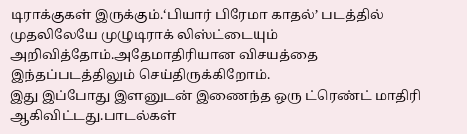டிராக்குகள் இருக்கும்.‘பியார் பிரேமா காதல்’ படத்தில் முதலிலேயே முழுடிராக் லிஸ்ட்டையும் அறிவித்தோம்.அதேமாதிரியான விசயத்தை இந்தப்படத்திலும் செய்திருக்கிறோம்.
இது இப்போது இளனுடன் இணைந்த ஒரு ட்ரெண்ட் மாதிரி ஆகிவிட்டது.பாடல்கள்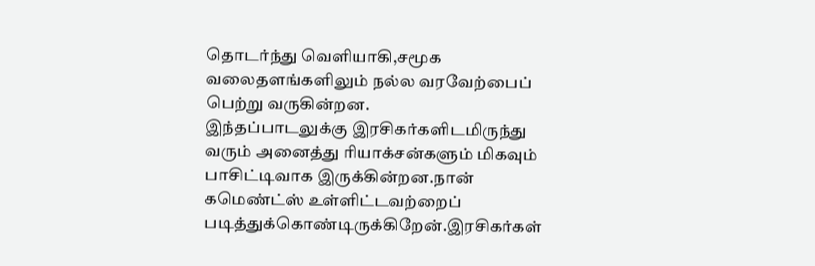தொடர்ந்து வெளியாகி,சமூக வலைதளங்களிலும் நல்ல வரவேற்பைப் பெற்று வருகின்றன.
இந்தப்பாடலுக்கு இரசிகர்களிடமிருந்து வரும் அனைத்து ரியாக்சன்களும் மிகவும் பாசிட்டிவாக இருக்கின்றன.நான் கமெண்ட்ஸ் உள்ளிட்டவற்றைப் படித்துக்கொண்டிருக்கிறேன்.இரசிகர்கள்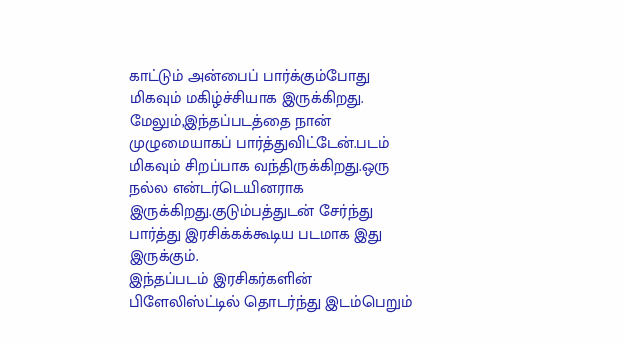காட்டும் அன்பைப் பார்க்கும்போது மிகவும் மகிழ்ச்சியாக இருக்கிறது.
மேலும்,இந்தப்படத்தை நான் முழுமையாகப் பார்த்துவிட்டேன்.படம் மிகவும் சிறப்பாக வந்திருக்கிறது.ஒரு நல்ல என்டர்டெயினராக இருக்கிறது.குடும்பத்துடன் சேர்ந்து பார்த்து இரசிக்கக்கூடிய படமாக இது இருக்கும்.
இந்தப்படம் இரசிகர்களின் பிளேலிஸ்ட்டில் தொடர்ந்து இடம்பெறும்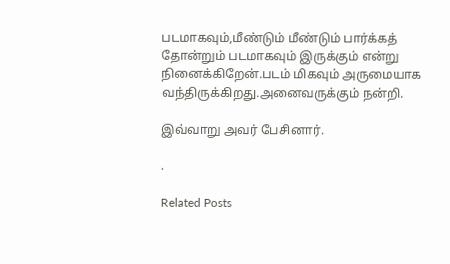படமாகவும்,மீண்டும் மீண்டும் பார்க்கத் தோன்றும் படமாகவும் இருக்கும் என்று நினைக்கிறேன்.படம் மிகவும் அருமையாக வந்திருக்கிறது.அனைவருக்கும் நன்றி.

இவ்வாறு அவர் பேசினார்.

.

Related Posts